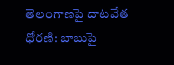తెలంగాణపై దాటవేత ధోరణి: బాబుపై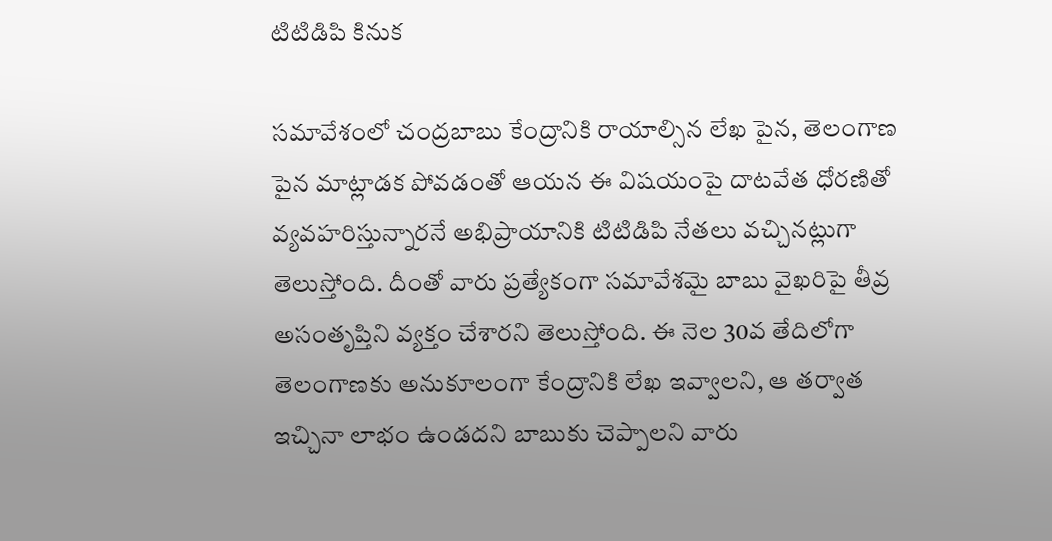టిటిడిపి కినుక

సమావేశంలో చంద్రబాబు కేంద్రానికి రాయాల్సిన లేఖ పైన, తెలంగాణ పైన మాట్లాడక పోవడంతో ఆయన ఈ విషయంపై దాటవేత ధోరణితో వ్యవహరిస్తున్నారనే అభిప్రాయానికి టిటిడిపి నేతలు వచ్చినట్లుగా తెలుస్తోంది. దీంతో వారు ప్రత్యేకంగా సమావేశమై బాబు వైఖరిపై తీవ్ర అసంతృప్తిని వ్యక్తం చేశారని తెలుస్తోంది. ఈ నెల 30వ తేదిలోగా తెలంగాణకు అనుకూలంగా కేంద్రానికి లేఖ ఇవ్వాలని, ఆ తర్వాత ఇచ్చినా లాభం ఉండదని బాబుకు చెప్పాలని వారు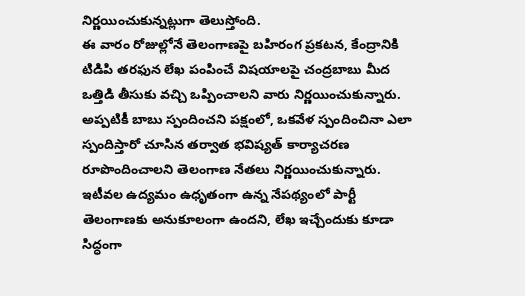నిర్ణయించుకున్నట్లుగా తెలుస్తోంది.
ఈ వారం రోజుల్లోనే తెలంగాణపై బహిరంగ ప్రకటన, కేంద్రానికి టిడిపి తరఫున లేఖ పంపించే విషయాలపై చంద్రబాబు మీద ఒత్తిడి తీసుకు వచ్చి ఒప్పించాలని వారు నిర్ణయించుకున్నారు. అప్పటికీ బాబు స్పందించని పక్షంలో, ఒకవేళ స్పందించినా ఎలా స్పందిస్తారో చూసిన తర్వాత భవిష్యత్ కార్యాచరణ రూపొందించాలని తెలంగాణ నేతలు నిర్ణయించుకున్నారు.
ఇటీవల ఉద్యమం ఉధృతంగా ఉన్న నేపథ్యంలో పార్టీ తెలంగాణకు అనుకూలంగా ఉందని, లేఖ ఇచ్చేందుకు కూడా సిద్ధంగా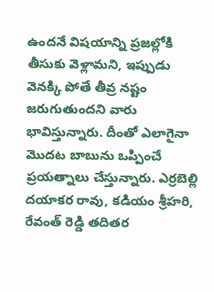ఉందనే విషయాన్ని ప్రజల్లోకి తీసుకు వెళ్లామని, ఇప్పుడు వెనక్కి పోతే తీవ్ర నష్టం జరుగుతుందని వారు భావిస్తున్నారు. దీంతో ఎలాగైనా మొదట బాబును ఒప్పించే ప్రయత్నాలు చేస్తున్నారు. ఎర్రబెల్లి దయాకర రావు, కడియం శ్రీహరి, రేవంత్ రెడ్డి తదితర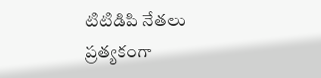టిటిడిపి నేతలు ప్రత్యకంగా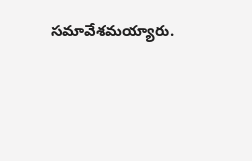సమావేశమయ్యారు.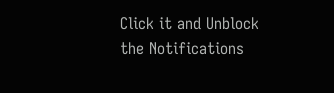Click it and Unblock the Notifications